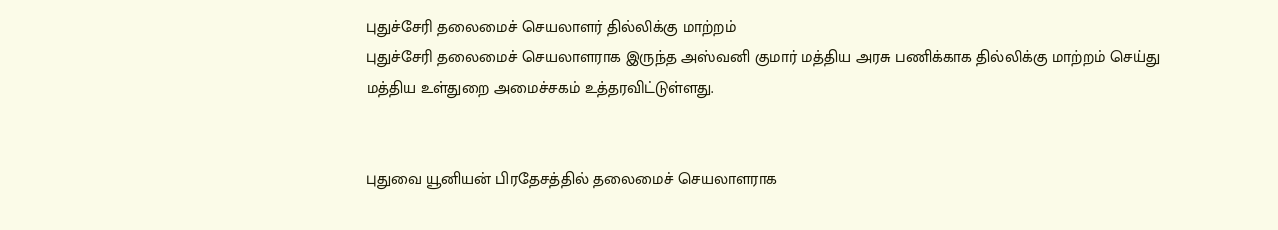புதுச்சேரி தலைமைச் செயலாளர் தில்லிக்கு மாற்றம்
புதுச்சேரி தலைமைச் செயலாளராக இருந்த அஸ்வனி குமார் மத்திய அரசு பணிக்காக தில்லிக்கு மாற்றம் செய்து மத்திய உள்துறை அமைச்சகம் உத்தரவிட்டுள்ளது.


புதுவை யூனியன் பிரதேசத்தில் தலைமைச் செயலாளராக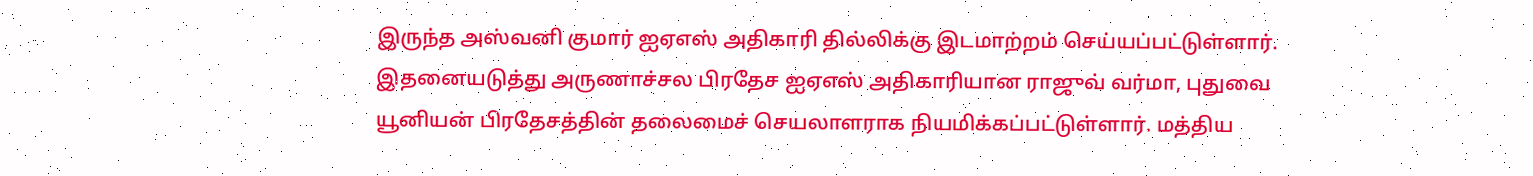இருந்த அஸ்வனி குமார் ஐஏஎஸ் அதிகாரி தில்லிக்கு இடமாற்றம் செய்யப்பட்டுள்ளார்.
இதனையடுத்து அருணாச்சல பிரதேச ஐஏஎஸ் அதிகாரியான ராஜுவ் வர்மா, புதுவை யூனியன் பிரதேசத்தின் தலைமைச் செயலாளராக நியமிக்கப்பட்டுள்ளார். மத்திய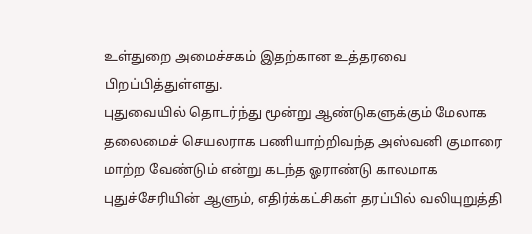உள்துறை அமைச்சகம் இதற்கான உத்தரவை பிறப்பித்துள்ளது.
புதுவையில் தொடர்ந்து மூன்று ஆண்டுகளுக்கும் மேலாக தலைமைச் செயலராக பணியாற்றிவந்த அஸ்வனி குமாரை மாற்ற வேண்டும் என்று கடந்த ஓராண்டு காலமாக புதுச்சேரியின் ஆளும், எதிர்க்கட்சிகள் தரப்பில் வலியுறுத்தி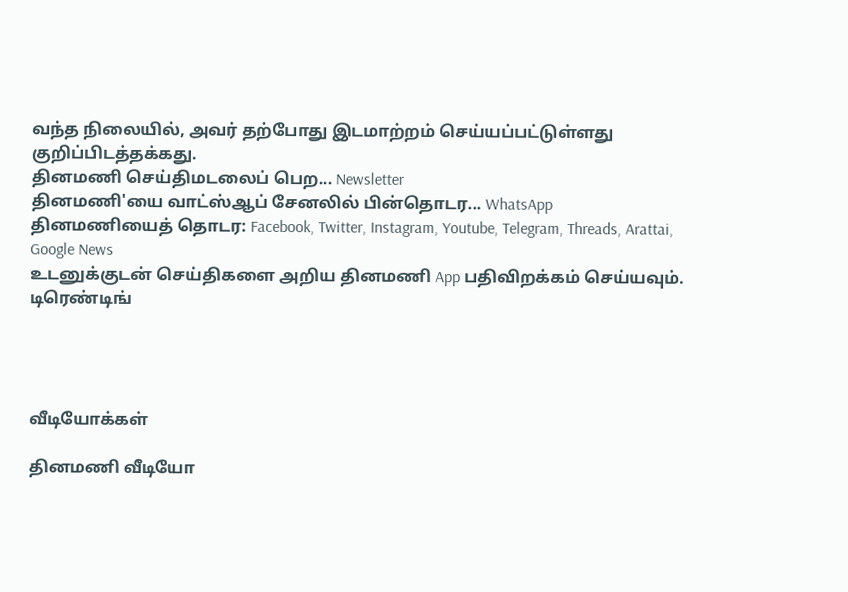வந்த நிலையில், அவர் தற்போது இடமாற்றம் செய்யப்பட்டுள்ளது குறிப்பிடத்தக்கது.
தினமணி செய்திமடலைப் பெற... Newsletter
தினமணி'யை வாட்ஸ்ஆப் சேனலில் பின்தொடர... WhatsApp
தினமணியைத் தொடர: Facebook, Twitter, Instagram, Youtube, Telegram, Threads, Arattai, Google News
உடனுக்குடன் செய்திகளை அறிய தினமணி App பதிவிறக்கம் செய்யவும்.
டிரெண்டிங்




வீடியோக்கள்

தினமணி வீடியோ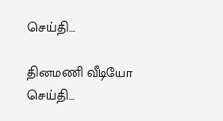செய்தி...

தினமணி வீடியோ செய்தி...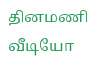தினமணி வீடியோ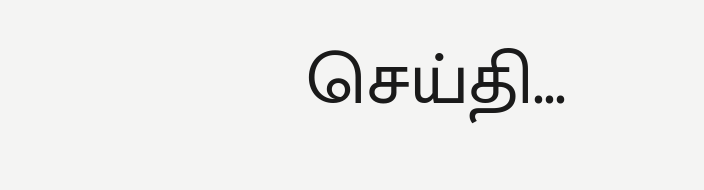செய்தி...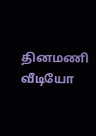தினமணி வீடியோ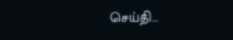செய்தி...